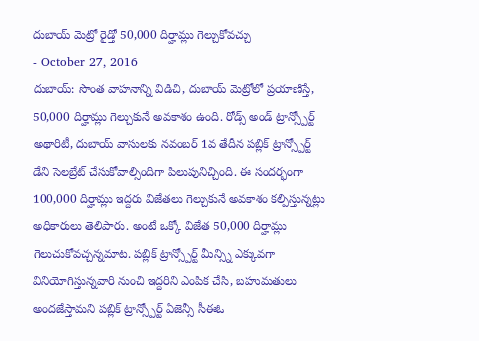దుబాయ్ మెట్రో రైడ్తో 50,000 దిర్హామ్లు గెల్చుకోవచ్చు
- October 27, 2016
దుబాయ్: సొంత వాహనాన్ని విడిచి, దుబాయ్ మెట్రోలో ప్రయాణిస్తే, 50,000 దిర్హామ్లు గెల్చుకునే అవకాశం ఉంది. రోడ్స్ అండ్ ట్రాన్స్పోర్ట్ అథారిటీ, దుబాయ్ వాసులకు నవంబర్ 1వ తేదీన పబ్లిక్ ట్రాన్స్పోర్ట్ డేని సెలబ్రేట్ చేసుకోవాల్సిందిగా పిలుపునిచ్చింది. ఈ సందర్భంగా 100,000 దిర్హామ్లు ఇద్దరు విజేతలు గెల్చుకునే అవకాశం కల్పిస్తున్నట్లు అధికారులు తెలిపారు. అంటే ఒక్కో విజేత 50,000 దిర్హామ్లు గెలుచుకోవచ్చన్నమాట. పబ్లిక్ ట్రాన్స్పోర్ట్ మీన్స్ని ఎక్కువగా వినియోగిస్తున్నవారి నుంచి ఇద్దరిని ఎంపిక చేసి, బహుమతులు అందజేస్తామని పబ్లిక్ ట్రాన్స్పోర్ట్ ఏజెన్సీ సీఈఓ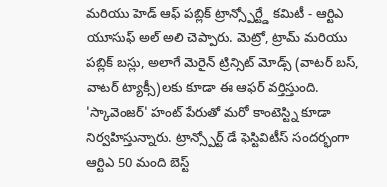మరియు హెడ్ ఆఫ్ పబ్లిక్ ట్రాన్స్పోర్ట్డే కమిటీ - ఆర్టిఎ యూసుఫ్ అల్ అలి చెప్పారు. మెట్రో, ట్రామ్ మరియు పబ్లిక్ బస్లు, అలాగే మెరైన్ ట్రిన్సిట్ మోడ్స్ (వాటర్ బస్, వాటర్ ట్యాక్సీ)లకు కూడా ఈ ఆఫర్ వర్తిస్తుంది. 'స్కావెంజర్' హంట్ పేరుతో మరో కాంటెస్ట్ని కూడా నిర్వహిస్తున్నారు. ట్రాన్స్పోర్ట్ డే ఫెస్టివిటీస్ సందర్భంగా ఆర్టిఎ 50 మంది బెస్ట్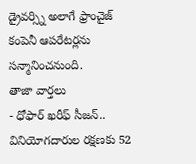డ్రైవర్స్ని అలాగే ఫ్రాంచైజ్ కంపెనీ ఆపరేటర్లను సన్మానించనుంది.
తాజా వార్తలు
- ధోఫార్ ఖరీఫ్ సీజన్.. వినియోగదారుల రక్షణకు 52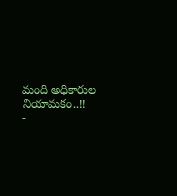మంది అధికారుల నియామకం..!!
-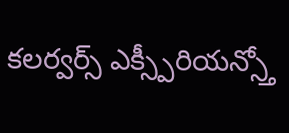కలర్వర్స్ ఎక్స్పీరియన్స్తో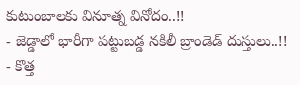కుటుంబాలకు వినూత్న వినోదం..!!
- జెడ్డాలో భారీగా పట్టుబడ్డ నకిలీ బ్రాండెడ్ దుస్తులు..!!
- కొత్త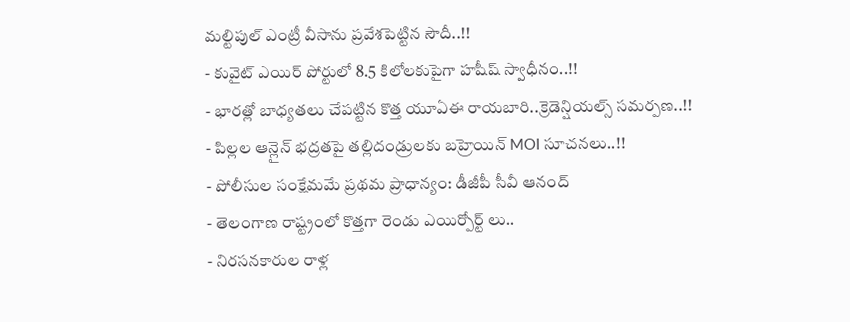మల్టిపుల్ ఎంట్రీ వీసాను ప్రవేశపెట్టిన సౌదీ..!!
- కువైట్ ఎయిర్ పోర్టులో 8.5 కిలోలకుపైగా హషీష్ స్వాధీనం..!!
- భారత్లో బాధ్యతలు చేపట్టిన కొత్త యూఏఈ రాయబారి..క్రెడెన్షియల్స్ సమర్పణ..!!
- పిల్లల ఆన్లైన్ భద్రతపై తల్లిదండ్రులకు బహ్రెయిన్ MOI సూచనలు..!!
- పోలీసుల సంక్షేమమే ప్రథమ ప్రాధాన్యం: డీజీపీ సీవీ ఆనంద్
- తెలంగాణ రాష్ట్రంలో కొత్తగా రెండు ఎయిర్పోర్ట్ లు..
- నిరసనకారుల రాళ్ల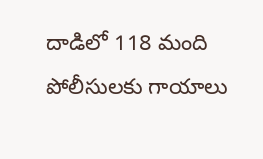దాడిలో 118 మంది పోలీసులకు గాయాలు